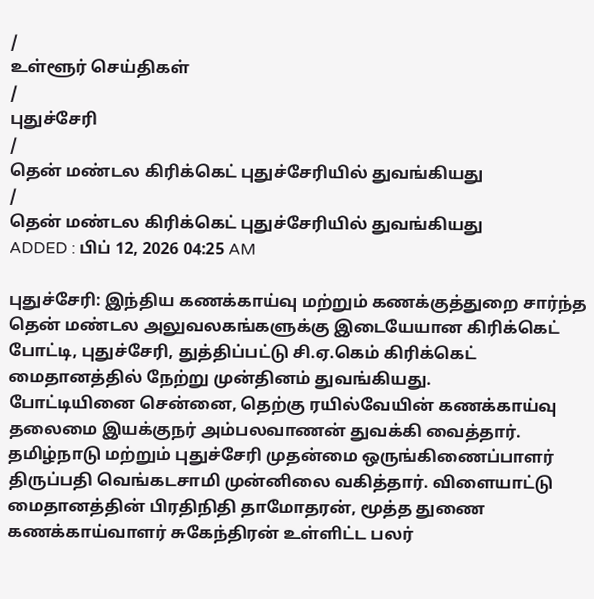/
உள்ளூர் செய்திகள்
/
புதுச்சேரி
/
தென் மண்டல கிரிக்கெட் புதுச்சேரியில் துவங்கியது
/
தென் மண்டல கிரிக்கெட் புதுச்சேரியில் துவங்கியது
ADDED : பிப் 12, 2026 04:25 AM

புதுச்சேரி: இந்திய கணக்காய்வு மற்றும் கணக்குத்துறை சார்ந்த தென் மண்டல அலுவலகங்களுக்கு இடையேயான கிரிக்கெட் போட்டி, புதுச்சேரி, துத்திப்பட்டு சி.ஏ.கெம் கிரிக்கெட் மைதானத்தில் நேற்று முன்தினம் துவங்கியது.
போட்டியினை சென்னை, தெற்கு ரயில்வேயின் கணக்காய்வு தலைமை இயக்குநர் அம்பலவாணன் துவக்கி வைத்தார்.
தமிழ்நாடு மற்றும் புதுச்சேரி முதன்மை ஒருங்கிணைப்பாளர் திருப்பதி வெங்கடசாமி முன்னிலை வகித்தார். விளையாட்டு மைதானத்தின் பிரதிநிதி தாமோதரன், மூத்த துணை கணக்காய்வாளர் சுகேந்திரன் உள்ளிட்ட பலர்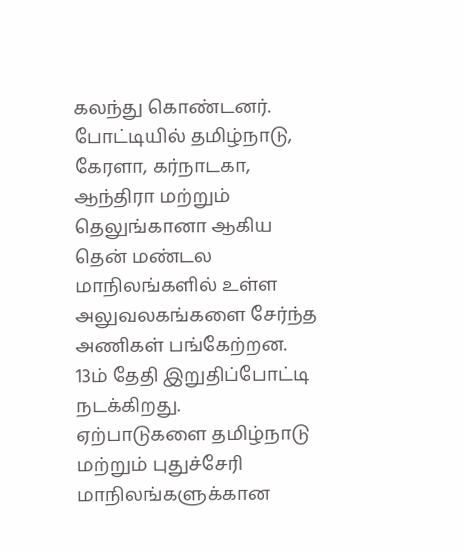கலந்து கொண்டனர்.
போட்டியில் தமிழ்நாடு, கேரளா, கர்நாடகா, ஆந்திரா மற்றும் தெலுங்கானா ஆகிய தென் மண்டல மாநிலங்களில் உள்ள அலுவலகங்களை சேர்ந்த அணிகள் பங்கேற்றன. 13ம் தேதி இறுதிப்போட்டி நடக்கிறது.
ஏற்பாடுகளை தமிழ்நாடு மற்றும் புதுச்சேரி மாநிலங்களுக்கான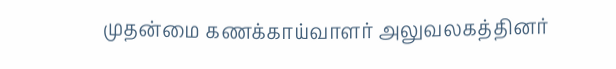முதன்மை கணக்காய்வாளர் அலுவலகத்தினர்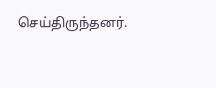செய்திருந்தனர்.